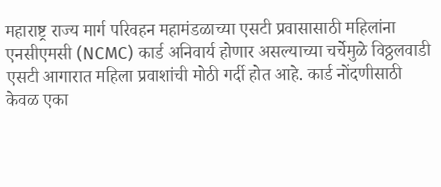महाराष्ट्र राज्य मार्ग परिवहन महामंडळाच्या एसटी प्रवासासाठी महिलांना एनसीएमसी (NCMC) कार्ड अनिवार्य होणार असल्याच्या चर्चेमुळे विठ्ठलवाडी एसटी आगारात महिला प्रवाशांची मोठी गर्दी होत आहे. कार्ड नोंदणीसाठी केवळ एका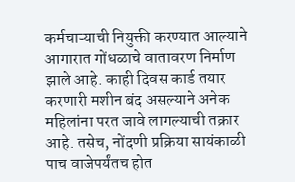कर्मचाऱ्याची नियुक्ती करण्यात आल्याने आगारात गोंधळाचे वातावरण निर्माण झाले आहे. काही दिवस कार्ड तयार करणारी मशीन बंद असल्याने अनेक महिलांना परत जावे लागल्याची तक्रार आहे. तसेच, नोंदणी प्रक्रिया सायंकाळी पाच वाजेपर्यंतच होत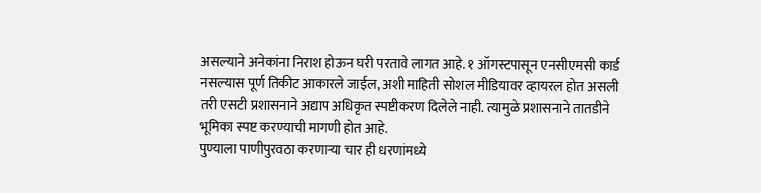असल्याने अनेकांना निराश होऊन घरी परतावे लागत आहे. १ ऑगस्टपासून एनसीएमसी कार्ड नसल्यास पूर्ण तिकीट आकारले जाईल, अशी माहिती सोशल मीडियावर व्हायरल होत असली तरी एसटी प्रशासनाने अद्याप अधिकृत स्पष्टीकरण दिलेले नाही. त्यामुळे प्रशासनाने तातडीने भूमिका स्पष्ट करण्याची मागणी होत आहे.
पुण्याला पाणीपुरवठा करणाऱ्या चार ही धरणांमध्ये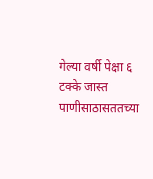गेल्या वर्षी पेक्षा ६ टक्के जास्त पाणीसाठासततच्या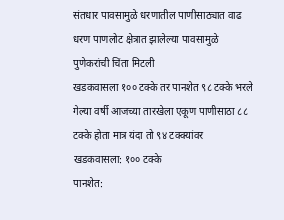संतधार पावसामुळे धरणातील पाणीसाठ्यात वाढ
धरण पाणलोट क्षेत्रात झालेल्या पावसामुळे पुणेकरांची चिंता मिटली
खडकवासला १०० टक्के तर पानशेत ९८ टक्के भरले
गेल्या वर्षी आजच्या तारखेला एकूण पाणीसाठा ८८ टक्के होता मात्र यंदा तो ९४ टक्क्यांवर
खडकवासला: १०० टक्के
पानशेत: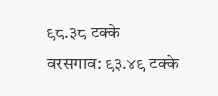९८.३८ टक्के
वरसगाव: ९३.४९ टक्के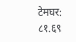टेमघर: ८१.६९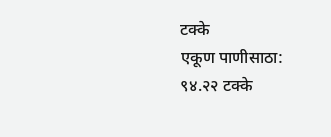टक्के
एकूण पाणीसाठा: ९४.२२ टक्के